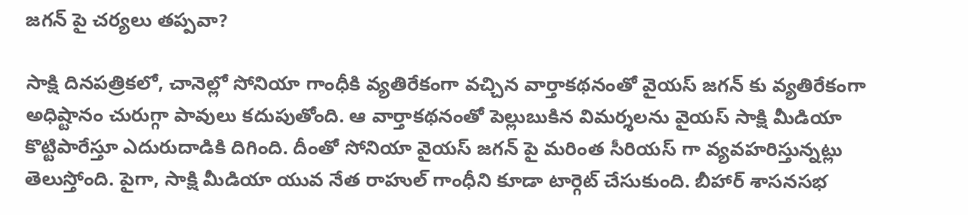జగన్ పై చర్యలు తప్పవా?

సాక్షి దినపత్రికలో, చానెల్లో సోనియా గాంధీకి వ్యతిరేకంగా వచ్చిన వార్తాకథనంతో వైయస్ జగన్ కు వ్యతిరేకంగా అధిష్టానం చురుగ్గా పావులు కదుపుతోంది. ఆ వార్తాకథనంతో పెల్లుబుకిన విమర్శలను వైయస్ సాక్షి మీడియా కొట్టిపారేస్తూ ఎదురుదాడికి దిగింది. దీంతో సోనియా వైయస్ జగన్ పై మరింత సీరియస్ గా వ్యవహరిస్తున్నట్లు తెలుస్తోంది. పైగా, సాక్షి మీడియా యువ నేత రాహుల్ గాంధీని కూడా టార్గెట్ చేసుకుంది. బీహార్ శాసనసభ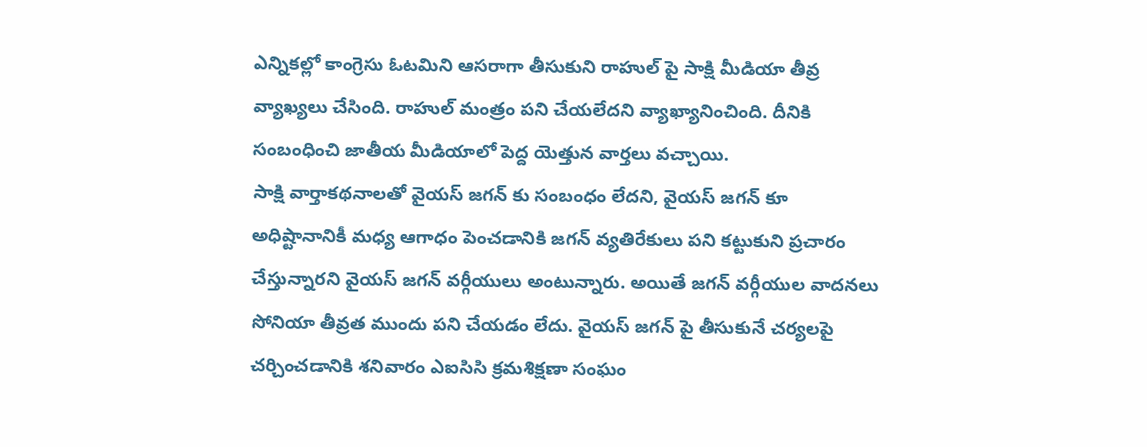ఎన్నికల్లో కాంగ్రెసు ఓటమిని ఆసరాగా తీసుకుని రాహుల్ పై సాక్షి మీడియా తీవ్ర వ్యాఖ్యలు చేసింది. రాహుల్ మంత్రం పని చేయలేదని వ్యాఖ్యానించింది. దీనికి సంబంధించి జాతీయ మీడియాలో పెద్ద యెత్తున వార్తలు వచ్చాయి.
సాక్షి వార్తాకథనాలతో వైయస్ జగన్ కు సంబంధం లేదని, వైయస్ జగన్ కూ అధిష్టానానికీ మధ్య ఆగాధం పెంచడానికి జగన్ వ్యతిరేకులు పని కట్టుకుని ప్రచారం చేస్తున్నారని వైయస్ జగన్ వర్గీయులు అంటున్నారు. అయితే జగన్ వర్గీయుల వాదనలు సోనియా తీవ్రత ముందు పని చేయడం లేదు. వైయస్ జగన్ పై తీసుకునే చర్యలపై చర్చించడానికి శనివారం ఎఐసిసి క్రమశిక్షణా సంఘం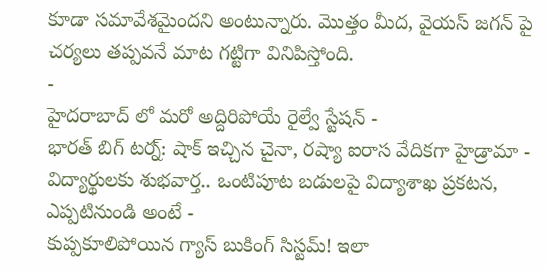కూడా సమావేశమైందని అంటున్నారు. మొత్తం మీద, వైయస్ జగన్ పై చర్యలు తప్పవనే మాట గట్టిగా వినిపిస్తోంది.
-
హైదరాబాద్ లో మరో అద్దిరిపోయే రైల్వే స్టేషన్ -
భారత్ బిగ్ టర్న్: షాక్ ఇచ్చిన చైనా, రష్యా ఐరాస వేదికగా హైడ్రామా -
విద్యార్థులకు శుభవార్త.. ఒంటిపూట బడులపై విద్యాశాఖ ప్రకటన, ఎప్పటినుండి అంటే -
కుప్పకూలిపోయిన గ్యాస్ బుకింగ్ సిస్టమ్! ఇలా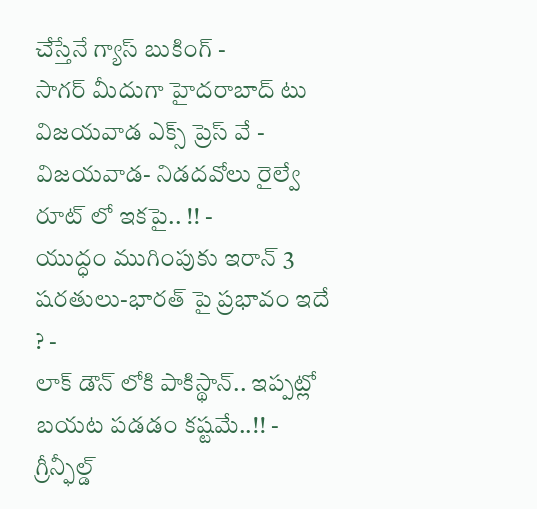చేస్తేనే గ్యాస్ బుకింగ్ -
సాగర్ మీదుగా హైదరాబాద్ టు విజయవాడ ఎక్స్ ప్రెస్ వే -
విజయవాడ- నిడదవోలు రైల్వే రూట్ లో ఇకపై.. !! -
యుద్ధం ముగింపుకు ఇరాన్ 3 షరతులు-భారత్ పై ప్రభావం ఇదే ? -
లాక్ డౌన్ లోకి పాకిస్థాన్.. ఇప్పట్లో బయట పడడం కష్టమే..!! -
గ్రీన్ఫీల్డ్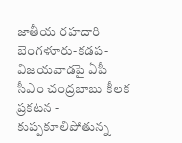జాతీయ రహదారి బెంగళూరు-కడప-విజయవాడపై ఏపీ సీఎం చంద్రబాబు కీలక ప్రకటన -
కుప్పకూలిపోతున్న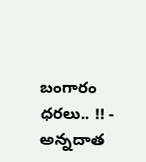బంగారం ధరలు.. !! -
అన్నదాత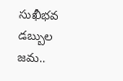సుఖీభవ డబ్బుల జమ..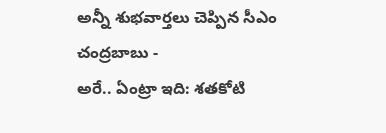అన్నీ శుభవార్తలు చెప్పిన సీఎం చంద్రబాబు -
అరే.. ఏంట్రా ఇది: శతకోటి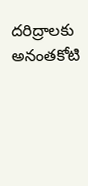దరిద్రాలకు అనంతకోటి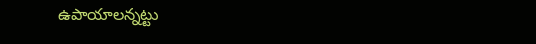ఉపాయాలన్నట్టు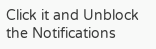Click it and Unblock the Notifications